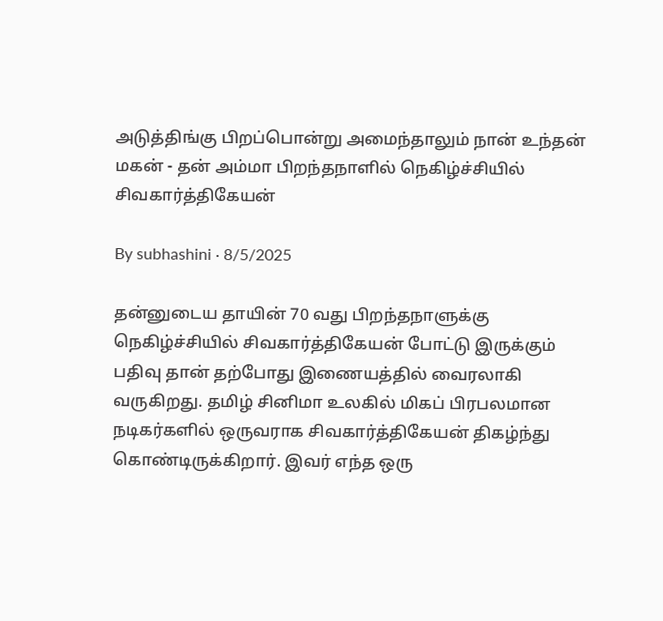அடுத்திங்கு பிறப்பொன்று அமைந்தாலும் நான் உந்தன் மகன் - தன் அம்மா பிறந்தநாளில் நெகிழ்ச்சியில் சிவகார்த்திகேயன்

By subhashini · 8/5/2025

தன்னுடைய தாயின் 70 வது பிறந்தநாளுக்கு நெகிழ்ச்சியில் சிவகார்த்திகேயன் போட்டு இருக்கும் பதிவு தான் தற்போது இணையத்தில் வைரலாகி வருகிறது. தமிழ் சினிமா உலகில் மிகப் பிரபலமான நடிகர்களில் ஒருவராக சிவகார்த்திகேயன் திகழ்ந்து கொண்டிருக்கிறார். இவர் எந்த ஒரு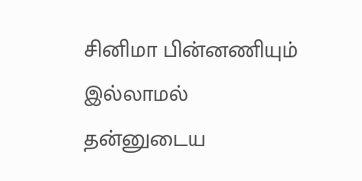சினிமா பின்னணியும் இல்லாமல் தன்னுடைய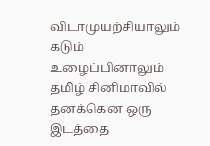விடாமுயற்சியாலும் கடும் உழைப்பினாலும் தமிழ் சினிமாவில் தனக்கென ஒரு இடத்தை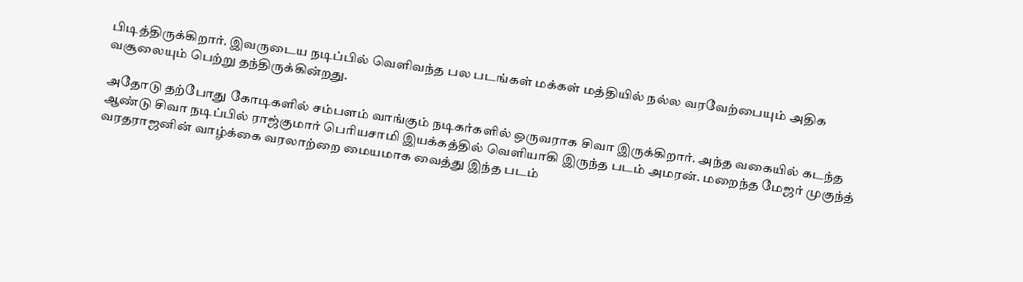பிடித்திருக்கிறார். இவருடைய நடிப்பில் வெளிவந்த பல படங்கள் மக்கள் மத்தியில் நல்ல வரவேற்பையும் அதிக வசூலையும் பெற்று தந்திருக்கின்றது.

அதோடு தற்போது கோடிகளில் சம்பளம் வாங்கும் நடிகர்களில் ஒருவராக சிவா இருக்கிறார். அந்த வகையில் கடந்த ஆண்டு சிவா நடிப்பில் ராஜ்குமார் பெரியசாமி இயக்கத்தில் வெளியாகி இருந்த படம் அமரன். மறைந்த மேஜர் முகுந்த் வரதராஜனின் வாழ்க்கை வரலாற்றை மையமாக வைத்து இந்த படம்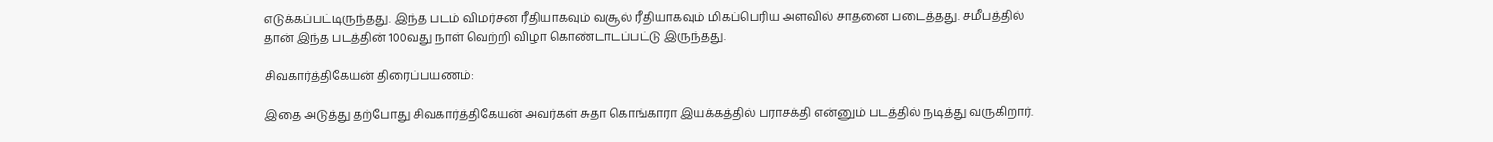எடுக்கப்பட்டிருந்தது. இந்த படம் விமர்சன ரீதியாகவும் வசூல் ரீதியாகவும் மிகப்பெரிய அளவில் சாதனை படைத்தது. சமீபத்தில் தான் இந்த படத்தின் 100வது நாள் வெற்றி விழா கொண்டாடப்பட்டு இருந்தது.

சிவகார்த்திகேயன் திரைப்பயணம்:

இதை அடுத்து தற்போது சிவகார்த்திகேயன் அவர்கள் சுதா கொங்காரா இயக்கத்தில் பராசக்தி என்னும் படத்தில் நடித்து வருகிறார்.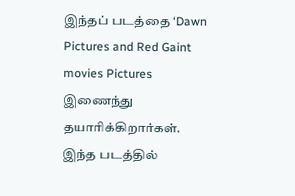இந்தப் படத்தை ‘Dawn Pictures and Red Gaint movies Pictures இணைந்து தயாரிக்கிறார்கள். இந்த படத்தில்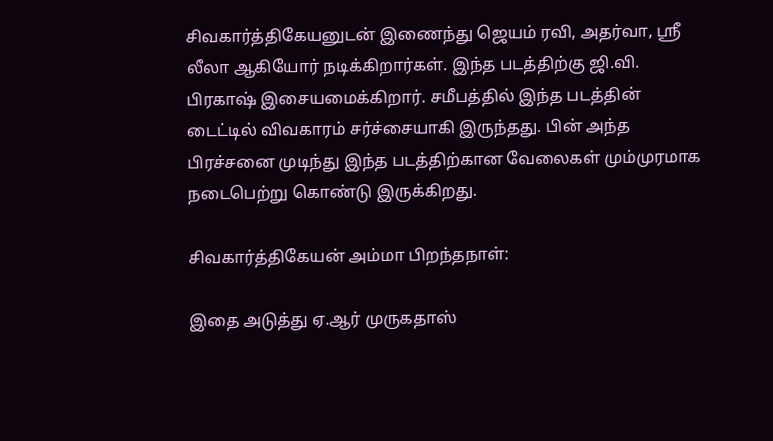சிவகார்த்திகேயனுடன் இணைந்து ஜெயம் ரவி, அதர்வா, ஸ்ரீ லீலா ஆகியோர் நடிக்கிறார்கள். இந்த படத்திற்கு ஜி.வி. பிரகாஷ் இசையமைக்கிறார். சமீபத்தில் இந்த படத்தின் டைட்டில் விவகாரம் சர்ச்சையாகி இருந்தது. பின் அந்த பிரச்சனை முடிந்து இந்த படத்திற்கான வேலைகள் மும்முரமாக நடைபெற்று கொண்டு இருக்கிறது.

சிவகார்த்திகேயன் அம்மா பிறந்தநாள்:

இதை அடுத்து ஏ.ஆர் முருகதாஸ்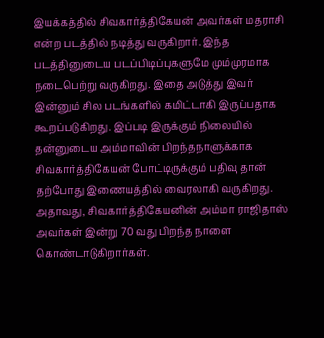இயக்கத்தில் சிவகார்த்திகேயன் அவர்கள் மதராசி என்ற படத்தில் நடித்து வருகிறார். இந்த படத்தினுடைய படப்பிடிப்புகளுமே மும்முரமாக நடைபெற்று வருகிறது. இதை அடுத்து இவர் இன்னும் சில படங்களில் கமிட்டாகி இருப்பதாக கூறப்படுகிறது. இப்படி இருக்கும் நிலையில் தன்னுடைய அம்மாவின் பிறந்தநாளுக்காக சிவகார்த்திகேயன் போட்டிருக்கும் பதிவு தான் தற்போது இணையத்தில் வைரலாகி வருகிறது. அதாவது, சிவகார்த்திகேயனின் அம்மா ராஜிதாஸ் அவர்கள் இன்று 70 வது பிறந்த நாளை கொண்டாடுகிறார்கள்.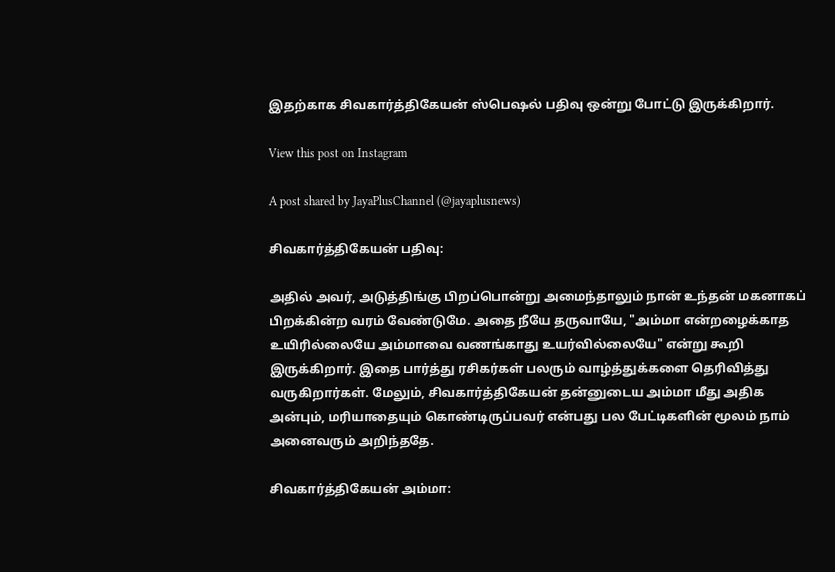இதற்காக சிவகார்த்திகேயன் ஸ்பெஷல் பதிவு ஒன்று போட்டு இருக்கிறார்.

View this post on Instagram

A post shared by JayaPlusChannel (@jayaplusnews)

சிவகார்த்திகேயன் பதிவு:

அதில் அவர், அடுத்திங்கு பிறப்பொன்று அமைந்தாலும் நான் உந்தன் மகனாகப் பிறக்கின்ற வரம் வேண்டுமே. அதை நீயே தருவாயே, "அம்மா என்றழைக்காத உயிரில்லையே அம்மாவை வணங்காது உயர்வில்லையே" என்று கூறி இருக்கிறார். இதை பார்த்து ரசிகர்கள் பலரும் வாழ்த்துக்களை தெரிவித்து வருகிறார்கள். மேலும், சிவகார்த்திகேயன் தன்னுடைய அம்மா மீது அதிக அன்பும், மரியாதையும் கொண்டிருப்பவர் என்பது பல பேட்டிகளின் மூலம் நாம் அனைவரும் அறிந்ததே.

சிவகார்த்திகேயன் அம்மா: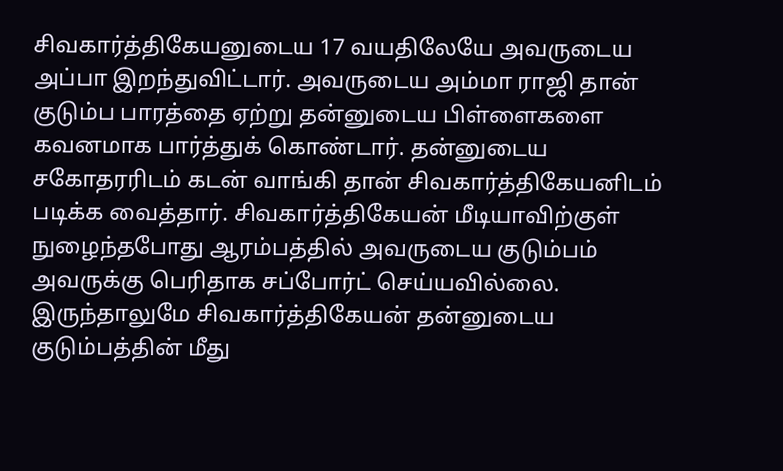சிவகார்த்திகேயனுடைய 17 வயதிலேயே அவருடைய அப்பா இறந்துவிட்டார். அவருடைய அம்மா ராஜி தான் குடும்ப பாரத்தை ஏற்று தன்னுடைய பிள்ளைகளை கவனமாக பார்த்துக் கொண்டார். தன்னுடைய சகோதரரிடம் கடன் வாங்கி தான் சிவகார்த்திகேயனிடம் படிக்க வைத்தார். சிவகார்த்திகேயன் மீடியாவிற்குள் நுழைந்தபோது ஆரம்பத்தில் அவருடைய குடும்பம் அவருக்கு பெரிதாக சப்போர்ட் செய்யவில்லை. இருந்தாலுமே சிவகார்த்திகேயன் தன்னுடைய குடும்பத்தின் மீது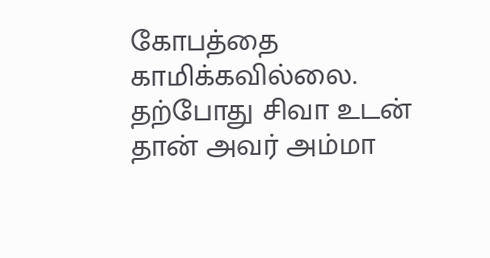கோபத்தை காமிக்கவில்லை. தற்போது சிவா உடன் தான் அவர் அம்மா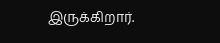இருக்கிறார்.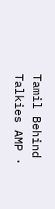Tamil Behind Talkies AMP ·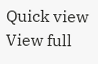Quick view
View full